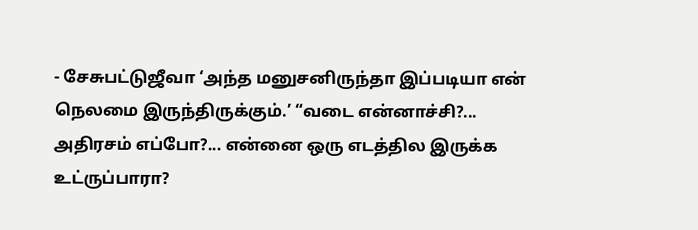- சேசுபட்டுஜீவா ‘அந்த மனுசனிருந்தா இப்படியா என் நெலமை இருந்திருக்கும்.’ “வடை என்னாச்சி?... அதிரசம் எப்போ?... என்னை ஒரு எடத்தில இருக்க உட்ருப்பாரா?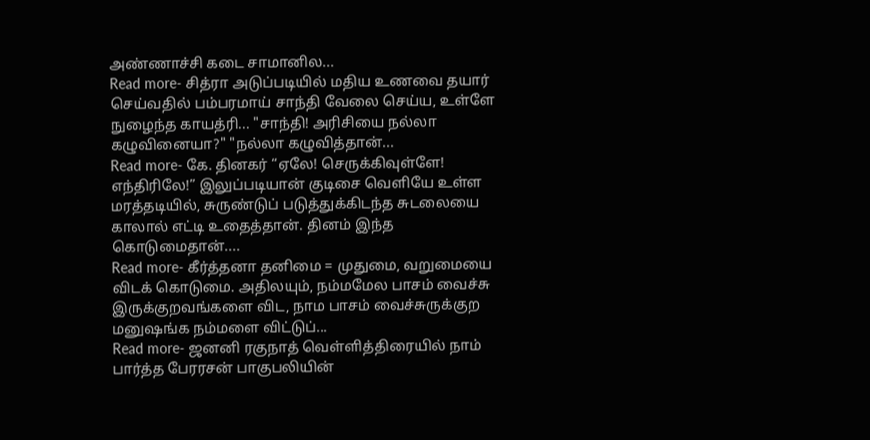அண்ணாச்சி கடை சாமானில...
Read more- சித்ரா அடுப்படியில் மதிய உணவை தயார் செய்வதில் பம்பரமாய் சாந்தி வேலை செய்ய, உள்ளே நுழைந்த காயத்ரி... "சாந்தி! அரிசியை நல்லா கழுவினையா?" "நல்லா கழுவித்தான்...
Read more- கே. தினகர் “ஏலே! செருக்கிவுள்ளே! எந்திரிலே!” இலுப்படியான் குடிசை வெளியே உள்ள மரத்தடியில், சுருண்டுப் படுத்துக்கிடந்த சுடலையை காலால் எட்டி உதைத்தான். தினம் இந்த கொடுமைதான்....
Read more- கீர்த்தனா தனிமை = முதுமை, வறுமையை விடக் கொடுமை. அதிலயும், நம்மமேல பாசம் வைச்சு இருக்குறவங்களை விட, நாம பாசம் வைச்சுருக்குற மனுஷங்க நம்மளை விட்டுப்...
Read more- ஜனனி ரகுநாத் வெள்ளித்திரையில் நாம் பார்த்த பேரரசன் பாகுபலியின்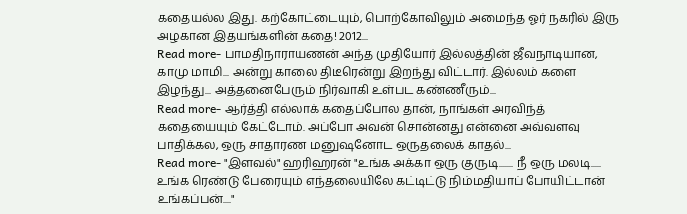கதையல்ல இது. கற்கோட்டையும், பொற்கோவிலும் அமைந்த ஓர் நகரில் இரு அழகான இதயங்களின் கதை! 2012...
Read more- பாமதிநாராயணன் அந்த முதியோர் இல்லத்தின் ஜீவநாடியான, காமு மாமி... அன்று காலை திடீரென்று இறந்து விட்டார். இல்லம் களை இழந்து... அத்தனைபேரும் நிர்வாகி உள்பட கண்ணீரும்...
Read more- ஆர்த்தி எல்லாக் கதைப்போல தான், நாங்கள் அரவிந்த் கதையையும் கேட்டோம். அப்போ அவன் சொன்னது என்னை அவ்வளவு பாதிக்கல, ஒரு சாதாரண மனுஷனோட ஒருதலைக் காதல்...
Read more- "இளவல்" ஹரிஹரன் "உங்க அக்கா ஒரு குருடி....... நீ ஒரு மலடி..... உங்க ரெண்டு பேரையும் எந்தலையிலே கட்டிட்டு நிம்மதியாப் போயிட்டான் உங்கப்பன்...."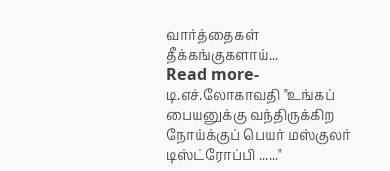வார்த்தைகள் தீக்கங்குகளாய்...
Read more- டி.எச்.லோகாவதி "உங்கப் பையனுக்கு வந்திருக்கிற நோய்க்குப் பெயர் மஸ்குலர் டிஸ்ட்ரோப்பி ......"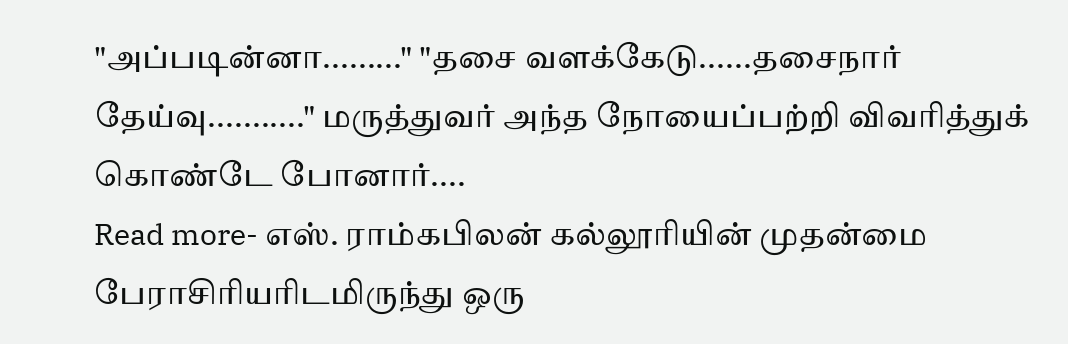"அப்படின்னா........." "தசை வளக்கேடு......தசைநார் தேய்வு..........." மருத்துவர் அந்த நோயைப்பற்றி விவரித்துக் கொண்டே போனார்....
Read more- எஸ். ராம்கபிலன் கல்லூரியின் முதன்மை பேராசிரியரிடமிருந்து ஒரு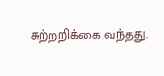சுற்றறிக்கை வந்தது.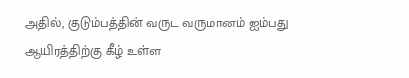அதில், குடும்பத்தின் வருட வருமானம் ஐம்பது ஆயிரத்திற்கு கீழ் உள்ள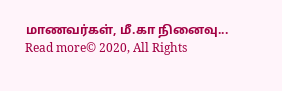மாணவர்கள், மீ.கா நினைவு...
Read more© 2020, All Rights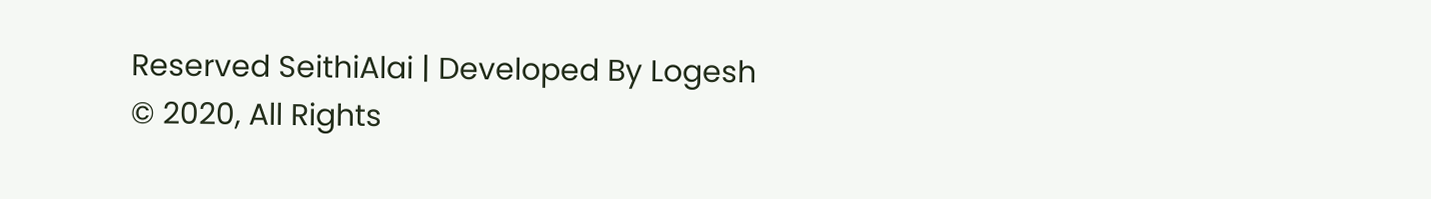Reserved SeithiAlai | Developed By Logesh
© 2020, All Rights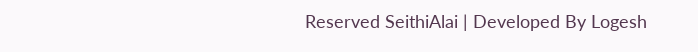Reserved SeithiAlai | Developed By Logesh